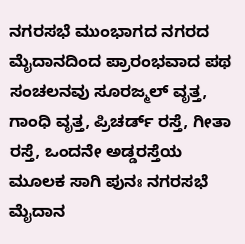ನಗರಸಭೆ ಮುಂಭಾಗದ ನಗರದ ಮೈದಾನದಿಂದ ಪ್ರಾರಂಭವಾದ ಪಥ ಸಂಚಲನವು ಸೂರಜ್ಮಲ್ ವೃತ್ತ, ಗಾಂಧಿ ವೃತ್ತ, ಪ್ರಿಚರ್ಡ್ ರಸ್ತೆ, ಗೀತಾ ರಸ್ತೆ, ಒಂದನೇ ಅಡ್ಡರಸ್ತೆಯ ಮೂಲಕ ಸಾಗಿ ಪುನಃ ನಗರಸಭೆ ಮೈದಾನ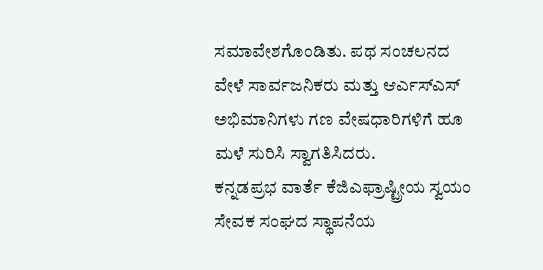ಸಮಾವೇಶಗೊಂಡಿತು. ಪಥ ಸಂಚಲನದ ವೇಳೆ ಸಾರ್ವಜನಿಕರು ಮತ್ತು ಆರ್ಎಸ್ಎಸ್ ಅಭಿಮಾನಿಗಳು ಗಣ ವೇಷಧಾರಿಗಳಿಗೆ ಹೂ ಮಳೆ ಸುರಿಸಿ ಸ್ವಾಗತಿಸಿದರು.
ಕನ್ನಡಪ್ರಭ ವಾರ್ತೆ ಕೆಜಿಎಫ್ರಾಷ್ಟ್ರೀಯ ಸ್ವಯಂ ಸೇವಕ ಸಂಘದ ಸ್ಥಾಪನೆಯ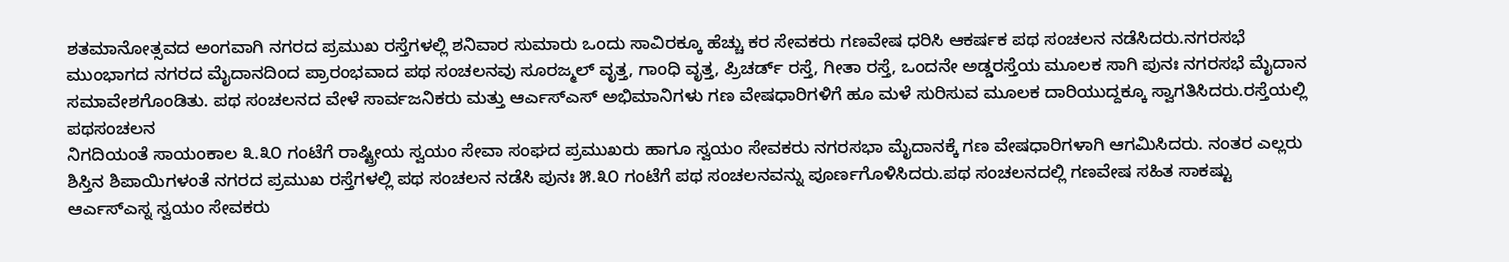ಶತಮಾನೋತ್ಸವದ ಅಂಗವಾಗಿ ನಗರದ ಪ್ರಮುಖ ರಸ್ತೆಗಳಲ್ಲಿ ಶನಿವಾರ ಸುಮಾರು ಒಂದು ಸಾವಿರಕ್ಕೂ ಹೆಚ್ಚು ಕರ ಸೇವಕರು ಗಣವೇಷ ಧರಿಸಿ ಆಕರ್ಷಕ ಪಥ ಸಂಚಲನ ನಡೆಸಿದರು.ನಗರಸಭೆ ಮುಂಭಾಗದ ನಗರದ ಮೈದಾನದಿಂದ ಪ್ರಾರಂಭವಾದ ಪಥ ಸಂಚಲನವು ಸೂರಜ್ಮಲ್ ವೃತ್ತ, ಗಾಂಧಿ ವೃತ್ತ, ಪ್ರಿಚರ್ಡ್ ರಸ್ತೆ, ಗೀತಾ ರಸ್ತೆ, ಒಂದನೇ ಅಡ್ಡರಸ್ತೆಯ ಮೂಲಕ ಸಾಗಿ ಪುನಃ ನಗರಸಭೆ ಮೈದಾನ ಸಮಾವೇಶಗೊಂಡಿತು. ಪಥ ಸಂಚಲನದ ವೇಳೆ ಸಾರ್ವಜನಿಕರು ಮತ್ತು ಆರ್ಎಸ್ಎಸ್ ಅಭಿಮಾನಿಗಳು ಗಣ ವೇಷಧಾರಿಗಳಿಗೆ ಹೂ ಮಳೆ ಸುರಿಸುವ ಮೂಲಕ ದಾರಿಯುದ್ದಕ್ಕೂ ಸ್ವಾಗತಿಸಿದರು.ರಸ್ತೆಯಲ್ಲಿ ಪಥಸಂಚಲನ
ನಿಗದಿಯಂತೆ ಸಾಯಂಕಾಲ ೩.೩೦ ಗಂಟೆಗೆ ರಾಷ್ಟ್ರೀಯ ಸ್ವಯಂ ಸೇವಾ ಸಂಘದ ಪ್ರಮುಖರು ಹಾಗೂ ಸ್ವಯಂ ಸೇವಕರು ನಗರಸಭಾ ಮೈದಾನಕ್ಕೆ ಗಣ ವೇಷಧಾರಿಗಳಾಗಿ ಆಗಮಿಸಿದರು. ನಂತರ ಎಲ್ಲರು ಶಿಸ್ತಿನ ಶಿಪಾಯಿಗಳಂತೆ ನಗರದ ಪ್ರಮುಖ ರಸ್ತೆಗಳಲ್ಲಿ ಪಥ ಸಂಚಲನ ನಡೆಸಿ ಪುನಃ ೫.೩೦ ಗಂಟೆಗೆ ಪಥ ಸಂಚಲನವನ್ನು ಪೂರ್ಣಗೊಳಿಸಿದರು.ಪಥ ಸಂಚಲನದಲ್ಲಿ ಗಣವೇಷ ಸಹಿತ ಸಾಕಷ್ಟು ಆರ್ಎಸ್ಎಸ್ನ ಸ್ವಯಂ ಸೇವಕರು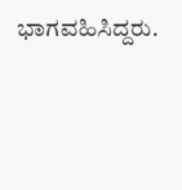ಭಾಗವಹಿಸಿದ್ದರು.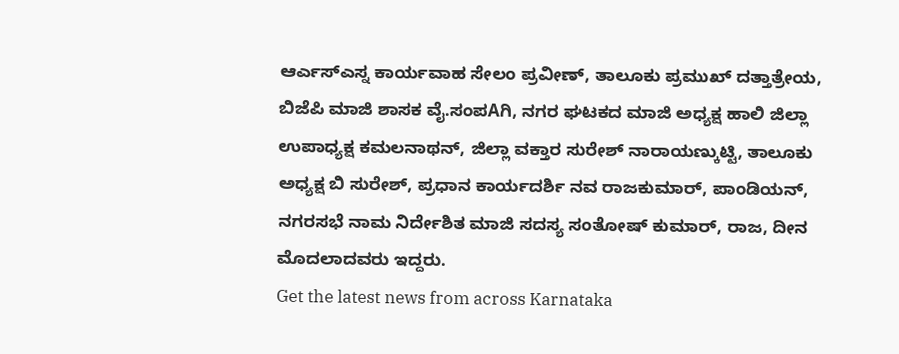ಆರ್ಎಸ್ಎಸ್ನ ಕಾರ್ಯವಾಹ ಸೇಲಂ ಪ್ರವೀಣ್, ತಾಲೂಕು ಪ್ರಮುಖ್ ದತ್ತಾತ್ರೇಯ, ಬಿಜೆಪಿ ಮಾಜಿ ಶಾಸಕ ವೈ.ಸಂಪAಗಿ, ನಗರ ಘಟಕದ ಮಾಜಿ ಅಧ್ಯಕ್ಷ ಹಾಲಿ ಜಿಲ್ಲಾ ಉಪಾಧ್ಯಕ್ಷ ಕಮಲನಾಥನ್, ಜಿಲ್ಲಾ ವಕ್ತಾರ ಸುರೇಶ್ ನಾರಾಯಣ್ಕುಟ್ಟಿ, ತಾಲೂಕು ಅಧ್ಯಕ್ಷ ಬಿ ಸುರೇಶ್, ಪ್ರಧಾನ ಕಾರ್ಯದರ್ಶಿ ನವ ರಾಜಕುಮಾರ್, ಪಾಂಡಿಯನ್, ನಗರಸಭೆ ನಾಮ ನಿರ್ದೇಶಿತ ಮಾಜಿ ಸದಸ್ಯ ಸಂತೋಷ್ ಕುಮಾರ್, ರಾಜ, ದೀನ ಮೊದಲಾದವರು ಇದ್ದರು.
Get the latest news from across Karnataka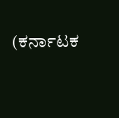(ಕರ್ನಾಟಕ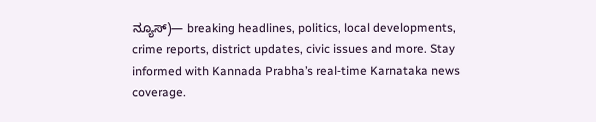ನ್ಯೂಸ್)— breaking headlines, politics, local developments, crime reports, district updates, civic issues and more. Stay informed with Kannada Prabha’s real‑time Karnataka news coverage.